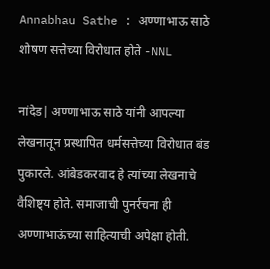Annabhau Sathe : अण्णाभाऊ साठे शोषण सत्तेच्या विरोधात होते -NNL

नांदेड| अण्णाभाऊ साठे यांनी आपल्या लेखनातून प्रस्थापित धर्मसत्तेच्या विरोधात बंड पुकारले. आंबेडकरवाद हे त्यांच्या लेखनाचे वैशिष्ट्य होते. समाजाची पुनर्रचना ही अण्णाभाऊंच्या साहित्याची अपेक्षा होती.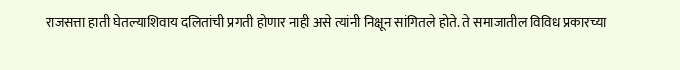राजसत्ता हाती घेतल्याशिवाय दलितांची प्रगती होणार नाही असे त्यांनी निक्षून सांगितले होते. ते समाजातील विविध प्रकारच्या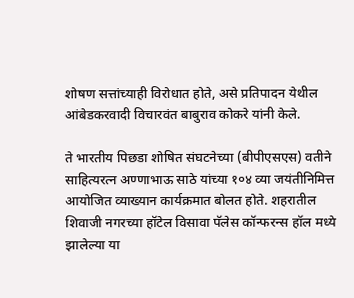शोषण सत्तांच्याही विरोधात होते, असे प्रतिपादन येथील आंबेडकरवादी विचारवंत बाबुराव कोकरे यांनी केले.

ते भारतीय पिछडा शोषित संघटनेच्या (बीपीएसएस) वतीने साहित्यरत्न अण्णाभाऊ साठे यांच्या १०४ व्या जयंतीनिमित्त आयोजित व्याख्यान कार्यक्रमात बोलत होते. शहरातील शिवाजी नगरच्या हॉटेल विसावा पॅलेस कॉन्फरन्स हॉल मध्ये झालेल्या या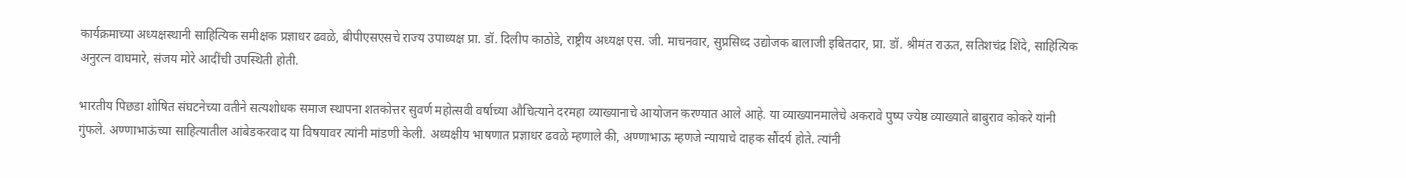कार्यक्रमाच्या अध्यक्षस्थानी साहित्यिक समीक्षक प्रज्ञाधर ढवळे, बीपीएसएसचे राज्य उपाध्यक्ष प्रा. डॉ. दिलीप काठोडे, राष्ट्रीय अध्यक्ष एस. जी. माचनवार, सुप्रसिध्द उद्योजक बालाजी इबितदार, प्रा. डॉ. श्रीमंत राऊत, सतिशचंद्र शिंदे, साहित्यिक अनुरत्न वाघमारे, संजय मोरे आदींची उपस्थिती होती.

भारतीय पिछडा शोषित संघटनेच्या वतीने सत्यशोधक समाज स्थापना शतकोत्तर सुवर्ण महोत्सवी वर्षाच्या औचित्याने दरमहा व्याख्यानाचे आयोजन करण्यात आले आहे. या व्याख्यानमालेचे अकरावे पुष्प ज्येष्ठ व्याख्याते बाबुराव कोकरे यांनी गुंफले. अण्णाभाऊंच्या साहित्यातील आंबेडकरवाद या विषयावर त्यांनी मांडणी केली. अध्यक्षीय भाषणात प्रज्ञाधर ढवळे म्हणाले की, अण्णाभाऊ म्हणजे न्यायाचे दाहक सौंदर्य होते. त्यांनी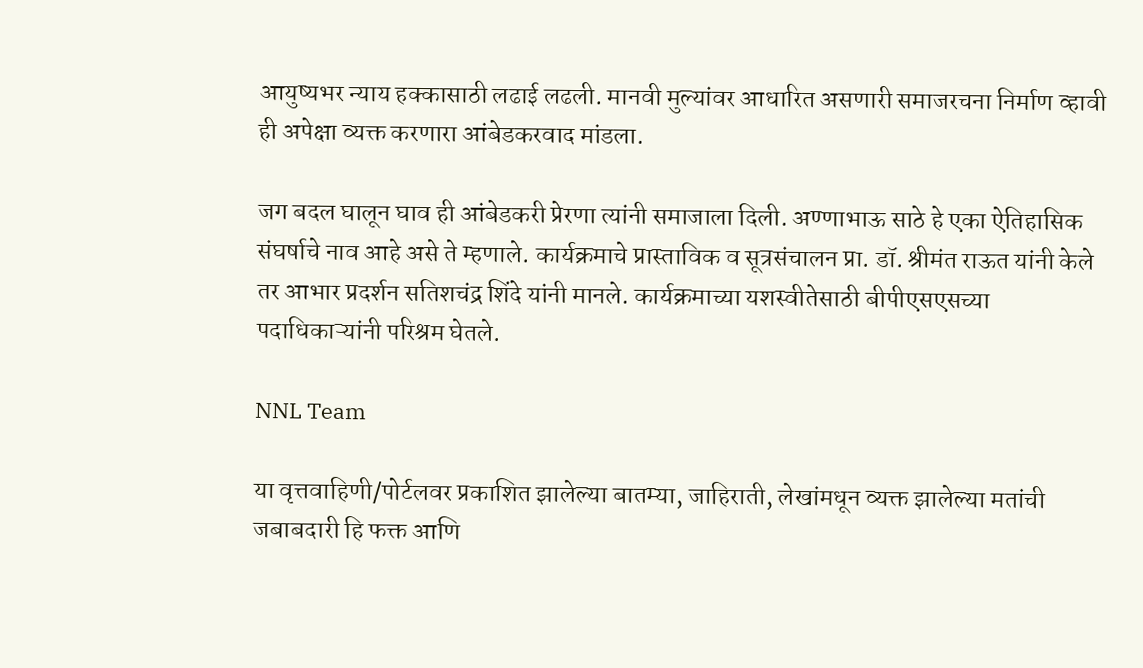आयुष्यभर न्याय हक्कासाठी लढाई लढली. मानवी मुल्यांवर आधारित असणारी समाजरचना निर्माण व्हावी ही अपेक्षा व्यक्त करणारा आंबेडकरवाद मांडला.

जग बदल घालून घाव ही आंबेडकरी प्रेरणा त्यांनी समाजाला दिली. अण्णाभाऊ साठे हे एका ऐतिहासिक संघर्षाचे नाव आहे असे ते म्हणाले. कार्यक्रमाचे प्रास्ताविक व सूत्रसंचालन प्रा. डॉ. श्रीमंत राऊत यांनी केले तर आभार प्रदर्शन सतिशचंद्र शिंदे यांनी मानले. कार्यक्रमाच्या यशस्वीतेसाठी बीपीएसएसच्या पदाधिकाऱ्यांनी परिश्रम घेतले.

NNL Team

या वृत्तवाहिणी/पोर्टलवर प्रकाशित झालेल्या बातम्या, जाहिराती, लेखांमधून व्यक्त झालेल्या मतांची जबाबदारी हि फक्त आणि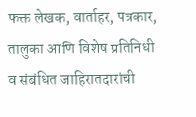फक्त लेखक, वार्ताहर, पत्रकार, तालुका आणि विशेष प्रतिनिधी व संबंधित जाहिरातदारांची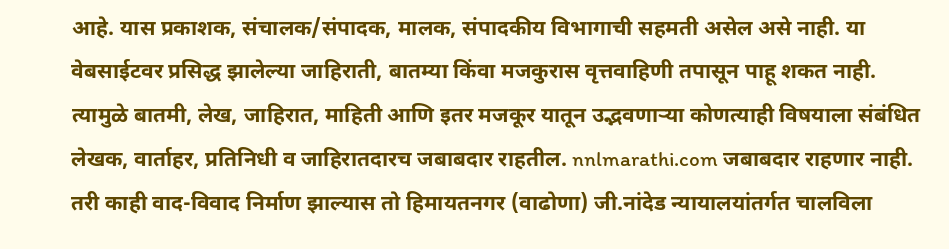आहे. यास प्रकाशक, संचालक/संपादक, मालक, संपादकीय विभागाची सहमती असेल असे नाही. या वेबसाईटवर प्रसिद्ध झालेल्या जाहिराती, बातम्या किंवा मजकुरास वृत्तवाहिणी तपासून पाहू शकत नाही. त्यामुळे बातमी, लेख, जाहिरात, माहिती आणि इतर मजकूर यातून उद्भवणाऱ्या कोणत्याही विषयाला संबंधित लेखक, वार्ताहर, प्रतिनिधी व जाहिरातदारच जबाबदार राहतील. nnlmarathi.com जबाबदार राहणार नाही. तरी काही वाद-विवाद निर्माण झाल्यास तो हिमायतनगर (वाढोणा) जी.नांदेड न्यायालयांतर्गत चालविला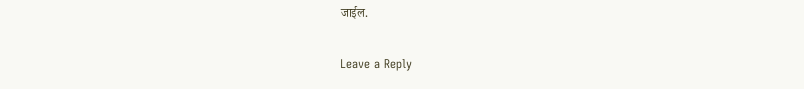जाईल.

Leave a Reply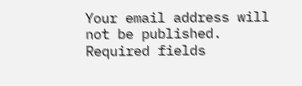Your email address will not be published. Required fields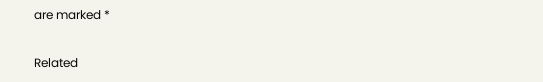are marked *

Related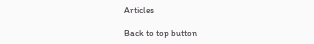Articles

Back to top button